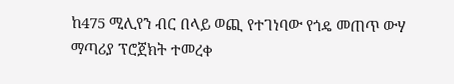ከ475 ሚሊየን ብር በላይ ወጪ የተገነባው የጎዴ መጠጥ ውሃ ማጣሪያ ፕሮጀክት ተመረቀ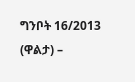ግንቦት 16/2013 (ዋልታ) –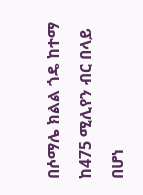በሶማሌ ክልል ጎዴ ከተማ ከ475 ሚሊየን ብር በላይ በሆነ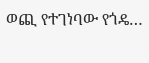ወጪ የተገነባው የጎዴ…